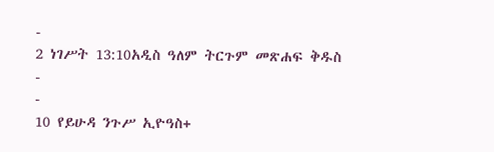-
2 ነገሥት 13:10አዲስ ዓለም ትርጉም መጽሐፍ ቅዱስ
-
-
10 የይሁዳ ንጉሥ ኢዮዓስ+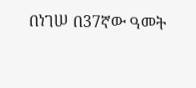በነገሠ በ37ኛው ዓመት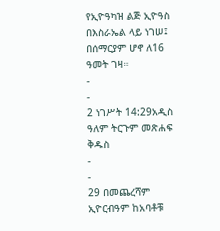የኢዮዓካዝ ልጅ ኢዮዓስ በእስራኤል ላይ ነገሠ፤ በሰማርያም ሆኖ ለ16 ዓመት ገዛ።
-
-
2 ነገሥት 14:29አዲስ ዓለም ትርጉም መጽሐፍ ቅዱስ
-
-
29 በመጨረሻም ኢዮርብዓም ከአባቶቹ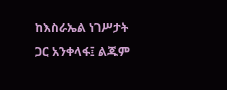ከእስራኤል ነገሥታት ጋር አንቀላፋ፤ ልጁም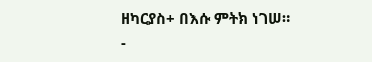ዘካርያስ+ በእሱ ምትክ ነገሠ።
-